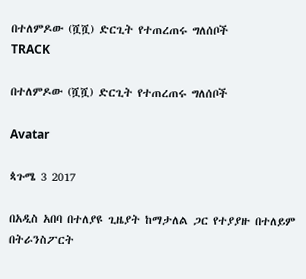በተለምዶው (ሿሿ) ድርጊት የተጠረጠሩ ግለሰቦች
TRACK

በተለምዶው (ሿሿ) ድርጊት የተጠረጠሩ ግለሰቦች

Avatar

ጳጉሜ 3 2017

በአዲስ አበባ በተለያዩ ጊዜያት ከማታለል ጋር የተያያዙ በተለይም በትራንስፖርት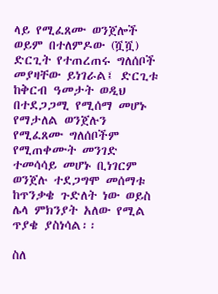ላይ የሚፈጸሙ ወንጀሎች ወይም በተለምዶው (ሿሿ) ድርጊት የተጠረጠሩ ግለሰቦች መያዛቸው ይነገራል፤ ድርጊቱ ከቅርብ ዓመታት ወዲህ በተደጋጋሚ የሚሰማ መሆኑ የማታለል ወንጀሉን የሚፈጸሙ ግለሰቦችም የሚጠቀሙት መንገድ ተመሳሳይ መሆኑ ቢነገርም ወንጀሉ ተደጋግሞ መሰማቱ ከጥንቃቄ ጉድለት ነው ወይስ ሌላ ምክንያት አለው የሚል ጥያቄ ያስነሳል፡፡

ስለ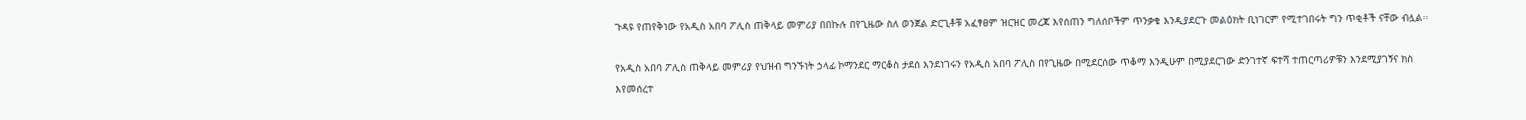ጉዳዩ የጠየቅነው የአዲስ አበባ ፖሊስ ጠቅላይ መምሪያ በበኩሉ በየጊዜው ስለ ወንጀል ድርጊቶቹ አፈፃፀም ዝርዝር መረጃ እየሰጠን ግለሰቦችም ጥንቃቄ እንዲያደርጉ መልዕክት ቢነገርም የሚተገበሩት ግን ጥቂቶች ናቸው ብሏል፡፡

የአዲስ አበባ ፖሊስ ጠቅላይ መምሪያ የህዝብ ግንኙነት ኃላፊ ኮማንደር ማርቆስ ታደሰ እንደነገሩን የአዲስ አበባ ፖሊስ በየጊዜው በሚደርሰው ጥቆማ እንዲሁም በሚያደርገው ድንገተኛ ፍተሻ ተጠርጣሪዎቹን እንደሚያገኝና ክስ እየመሰረተ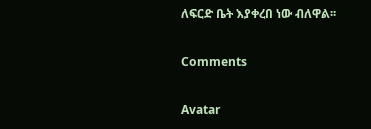ለፍርድ ቤት እያቀረበ ነው ብለዋል፡፡

Comments

Avatar